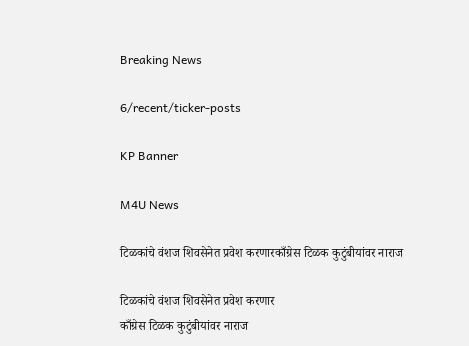Breaking News

6/recent/ticker-posts

KP Banner

M4U News

टिळकांचे वंशज शिवसेनेत प्रवेश करणारकाँग्रेस टिळक कुटुंबीयांवर नाराज

टिळकांचे वंशज शिवसेनेत प्रवेश करणार
काँग्रेस टिळक कुटुंबीयांवर नाराज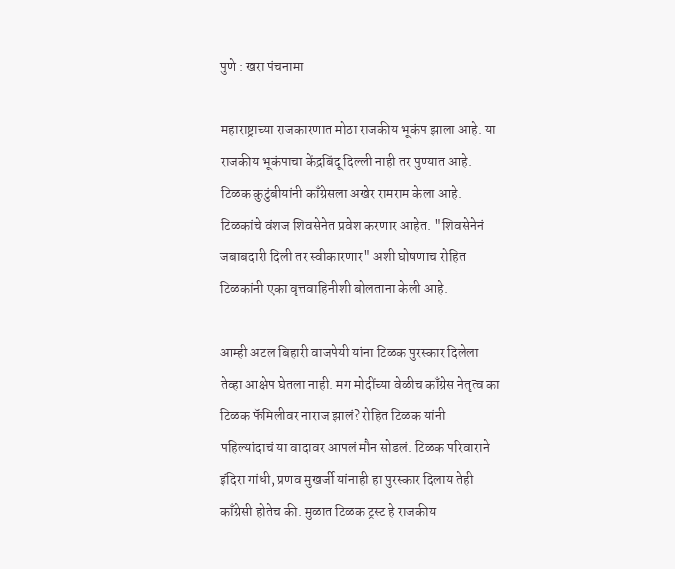पुणे : खरा पंचनामा

महाराष्ट्राच्या राजकारणात मोठा राजकीय भूकंप झाला आहे. या राजकीय भूकंपाचा केंद्रबिंदू दिल्ली नाही तर पुण्यात आहे. टिळक कुटुंबीयांनी काँग्रेसला अखेर रामराम केला आहे. टिळकांचे वंशज शिवसेनेत प्रवेश करणार आहेत. "शिवसेनेनं जबाबदारी दिली तर स्वीकारणार" अशी घोषणाच रोहित टिळकांनी एका वृत्तवाहिनीशी बोलताना केली आहे.

आम्ही अटल बिहारी वाजपेयी यांना टिळक पुरस्कार दिलेला तेव्हा आक्षेप घेतला नाही. मग मोदींच्या वेळीच काँग्रेस नेतृत्व का टिळक फॅमिलीवर नाराज झालं? रोहित टिळक यांनी पहिल्यांदाचं या वादावर आपलं मौन सोडलं. टिळक परिवाराने इंदिरा गांधी, प्रणव मुखर्जी यांनाही हा पुरस्कार दिलाय तेही काँग्रेसी होतेच की. मुळात टिळक ट्रस्ट हे राजकीय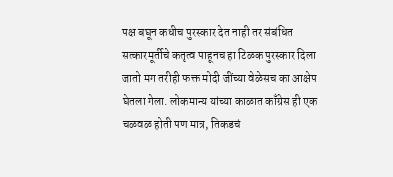पक्ष बघून कधीच पुरस्कार देत नाही तर संबंधित सत्कारमूर्तीचे कतृत्व पाहूनच हा टिळक पुरस्कार दिला जातो मग तरीही फक्त मोदी जींच्या वेळेसच का आक्षेप घेतला गेला. लोकमान्य यांच्या काळात काँग्रेस ही एक चळवळ होती पण मात्र, तिकडचं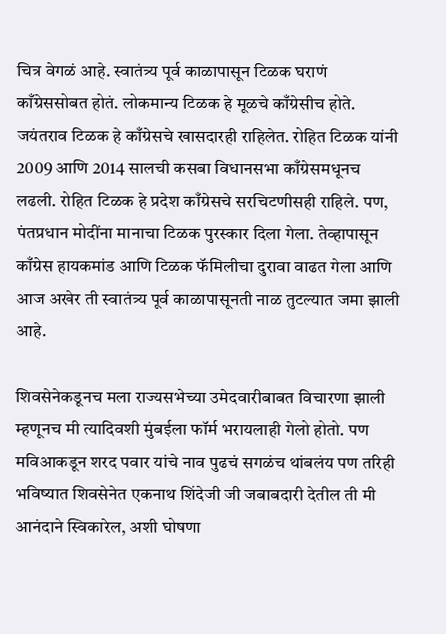चित्र वेगळं आहे. स्वातंत्र्य पूर्व काळापासून टिळक घराणं काँग्रेससोबत होतं. लोकमान्य टिळक हे मूळचे काँग्रेसीच होते. जयंतराव टिळक हे काँग्रेसचे खासदारही राहिलेत. रोहित टिळक यांनी 2009 आणि 2014 सालची कसबा विधानसभा काँग्रेसमधूनच लढली. रोहित टिळक हे प्रदेश काँग्रेसचे सरचिटणीसही राहिले. पण, पंतप्रधान मोदींना मानाचा टिळक पुरस्कार दिला गेला. तेव्हापासून काँग्रेस हायकमांड आणि टिळक फॅमिलीचा दुरावा वाढत गेला आणि आज अखेर ती स्वातंत्र्य पूर्व काळापासूनती नाळ तुटल्यात जमा झाली आहे.

शिवसेनेकडूनच मला राज्यसभेच्या उमेदवारीबाबत विचारणा झाली म्हणूनच मी त्यादिवशी मुंबईला फॉर्म भरायलाही गेलो होतो. पण मविआकडून शरद पवार यांचे नाव पुढचं सगळंच थांबलंय पण तरिही भविष्यात शिवसेनेत एकनाथ शिंदेजी जी जबाबदारी देतील ती मी आनंदाने स्विकारेल, अशी घोषणा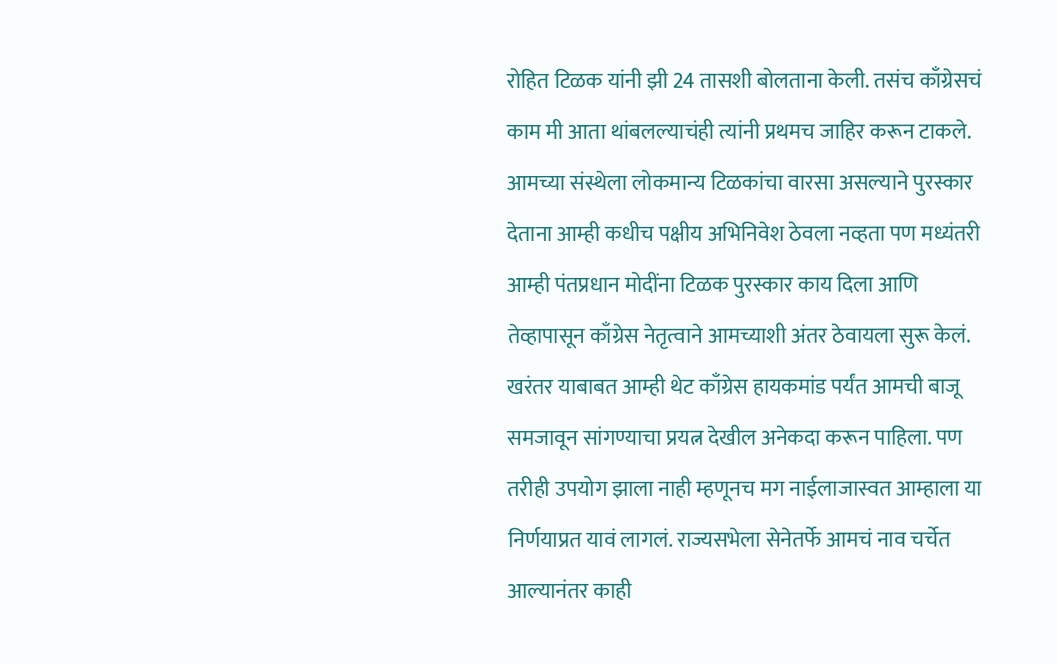रोहित टिळक यांनी झी 24 तासशी बोलताना केली. तसंच काँग्रेसचं काम मी आता थांबलल्याचंही त्यांनी प्रथमच जाहिर करून टाकले. आमच्या संस्थेला लोकमान्य टिळकांचा वारसा असल्याने पुरस्कार देताना आम्ही कधीच पक्षीय अभिनिवेश ठेवला नव्हता पण मध्यंतरी आम्ही पंतप्रधान मोदींना टिळक पुरस्कार काय दिला आणि तेव्हापासून काँग्रेस नेतृत्वाने आमच्याशी अंतर ठेवायला सुरू केलं. खरंतर याबाबत आम्ही थेट काँग्रेस हायकमांड पर्यंत आमची बाजू समजावून सांगण्याचा प्रयत्न देखील अनेकदा करून पाहिला. पण तरीही उपयोग झाला नाही म्हणूनच मग नाईलाजास्वत आम्हाला या निर्णयाप्रत यावं लागलं. राज्यसभेला सेनेतर्फे आमचं नाव चर्चेत आल्यानंतर काही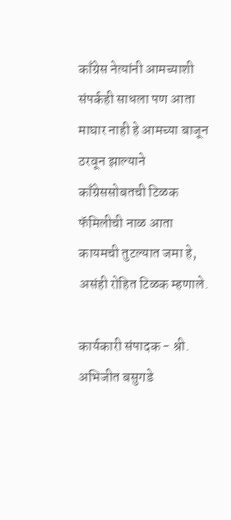काँग्रेस नेत्यांनी आमच्याशी संपर्कही साधला पण आता माघार नाही हे आमच्या बाजून ठरवून झाल्याने काँग्रेससोबतची टिळक फॅमिलीची नाळ आता कायमची तुटल्यात जमा हे, असंही रोहित टिळक म्हणाले.

कार्यकारी संपादक - श्री. अभिजीत बसुगडे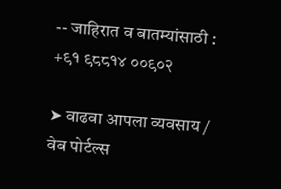-- जाहिरात व बातम्यांसाठी : +९१ ९८८१४ ००९०२

➤ वाढवा आपला व्यवसाय / वेब पोर्टल्स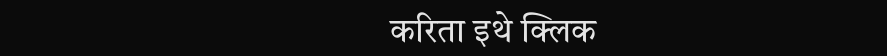करिता इथे क्लिक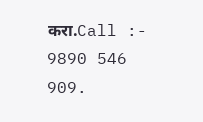करा.Call :- 9890 546 909.